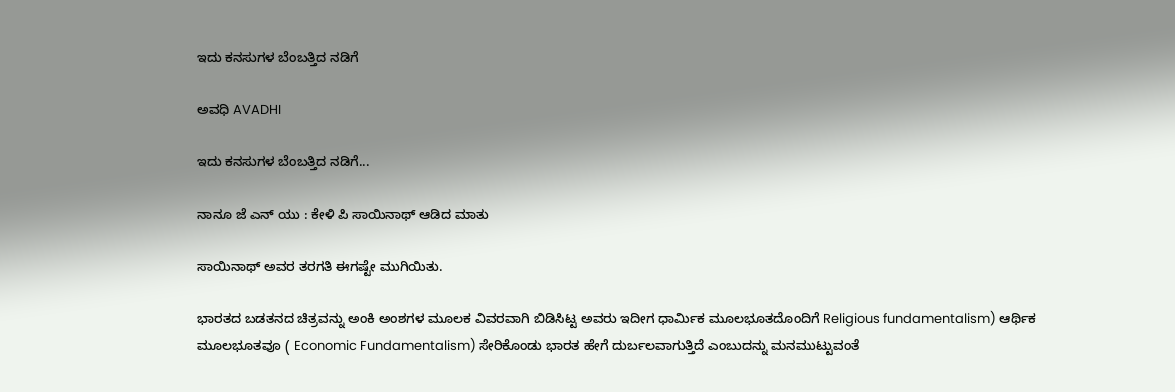ಇದು ಕನಸುಗಳ ಬೆಂಬತ್ತಿದ ನಡಿಗೆ‍

ಅವಧಿ AVADHI

ಇದು ಕನಸುಗಳ ಬೆಂಬತ್ತಿದ ನಡಿಗೆ...

ನಾನೂ ಜೆ ಎನ್ ಯು : ಕೇಳಿ ಪಿ ಸಾಯಿನಾಥ್ ಆಡಿದ ಮಾತು

ಸಾಯಿನಾಥ್ ಅವರ ತರಗತಿ ಈಗಷ್ಟೇ ಮುಗಿಯಿತು.

ಭಾರತದ ಬಡತನದ ಚಿತ್ರವನ್ನು ಅಂಕಿ ಅಂಶಗಳ ಮೂಲಕ ವಿವರವಾಗಿ ಬಿಡಿಸಿಟ್ಟ ಅವರು ಇದೀಗ ಧಾರ್ಮಿಕ ಮೂಲಭೂತದೊಂದಿಗೆ Religious fundamentalism) ಆರ್ಥಿಕ ಮೂಲಭೂತವೂ ( Economic Fundamentalism) ಸೇರಿಕೊಂಡು ಭಾರತ ಹೇಗೆ ದುರ್ಬಲವಾಗುತ್ತಿದೆ ಎಂಬುದನ್ನು ಮನಮುಟ್ಟುವಂತೆ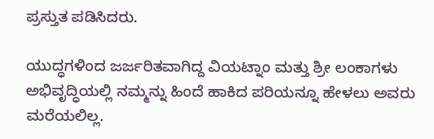ಪ್ರಸ್ತುತ ಪಡಿಸಿದರು.

ಯುದ್ಧಗಳಿಂದ ಜರ್ಜರಿತವಾಗಿದ್ದ ವಿಯಟ್ನಾಂ ಮತ್ತು ಶ್ರೀ ಲಂಕಾಗಳು ಅಭಿವೃದ್ಧಿಯಲ್ಲಿ ನಮ್ಮನ್ನು ಹಿಂದೆ ಹಾಕಿದ ಪರಿಯನ್ನೂ ಹೇಳಲು ಅವರು ಮರೆಯಲಿಲ್ಲ.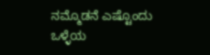ನಮ್ಮೊಡನೆ ಎಷ್ಟೊಂದು ಒಳ್ಳೆಯ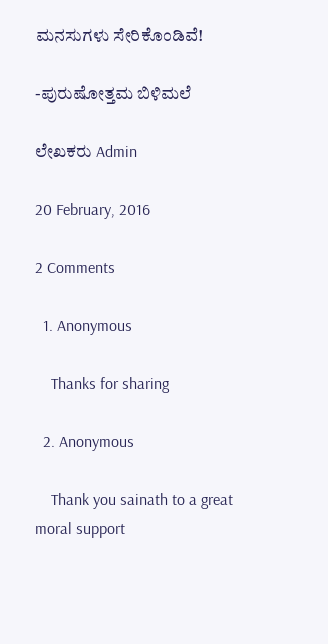ಮನಸುಗಳು ಸೇರಿಕೊಂಡಿವೆ!

-ಪುರುಷೋತ್ತಮ ಬಿಳಿಮಲೆ

ಲೇಖಕರು Admin

20 February, 2016

2 Comments

  1. Anonymous

    Thanks for sharing

  2. Anonymous

    Thank you sainath to a great moral support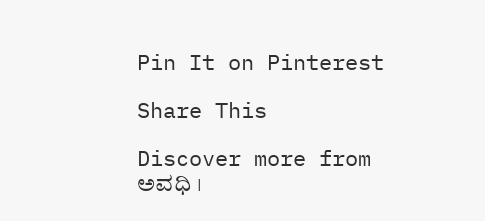Pin It on Pinterest

Share This

Discover more from ಅವಧಿ ।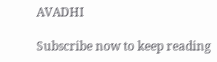AVADHI

Subscribe now to keep reading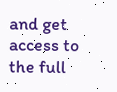and get access to the full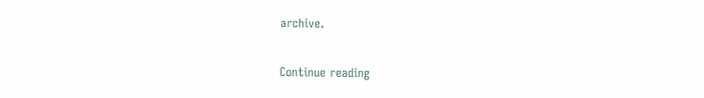archive.

Continue reading